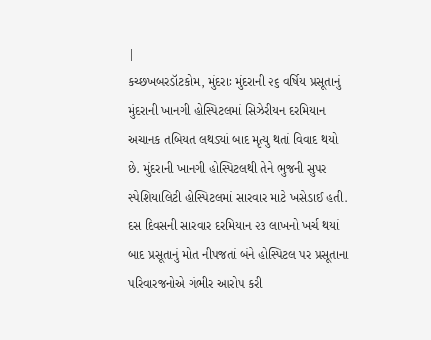|
કચ્છખબરડૉટકોમ, મુંદરાઃ મુંદરાની ૨૬ વર્ષિય પ્રસૂતાનું મુંદરાની ખાનગી હોસ્પિટલમાં સિઝેરીયન દરમિયાન અચાનક તબિયત લથડ્યાં બાદ મૃત્યુ થતાં વિવાદ થયો છે. મુંદરાની ખાનગી હોસ્પિટલથી તેને ભુજની સુપર સ્પેશિયાલિટી હોસ્પિટલમાં સારવાર માટે ખસેડાઈ હતી. દસ દિવસની સારવાર દરમિયાન ૨૩ લાખનો ખર્ચ થયાં બાદ પ્રસૂતાનું મોત નીપજતાં બંને હોસ્પિટલ પર પ્રસૂતાના પરિવારજનોએ ગંભીર આરોપ કરી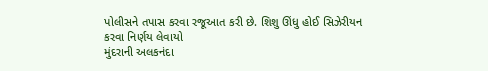પોલીસને તપાસ કરવા રજૂઆત કરી છે. શિશુ ઊંધુ હોઈ સિઝેરીયન કરવા નિર્ણય લેવાયો
મુંદરાની અલકનંદા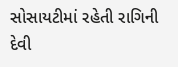સોસાયટીમાં રહેતી રાગિની દેવી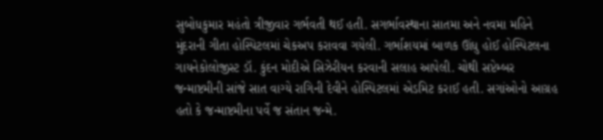સુબોધકુમાર મહંતો ત્રીજીવાર ગર્ભવતી થઈ હતી. સગર્ભાવસ્થાના સાતમા અને નવમા મહિને મુંદરાની ગીતા હોસ્પિટલમાં ચેકઅપ કરાવવા ગયેલી. ગર્ભાશયમાં બાળક ઊંધુ હોઈ હોસ્પિટલના ગાયનેકોલોજીસ્ટ ડૉ. કુંદન મોદીએ સિઝેરીયન કરવાની સલાહ આપેલી. ચોથી સપ્ટેમ્બર જન્માષ્ટમીની સાંજે સાત વાગ્યે રાગિની દેવીને હોસ્પિટલમાં એડમિટ કરાઈ હતી. સગાંઓનો આગ્રહ હતો કે જન્માષ્ટમીના પર્વે જ સંતાન જન્મે.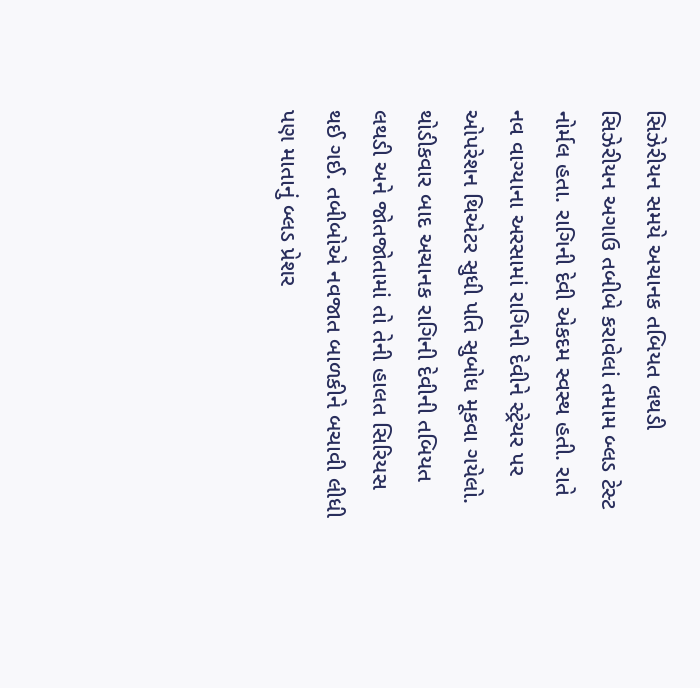સિઝેરીયન સમયે અચાનક તબિયત લથડી
સિઝેરીયન અગાઉ તબીબે કરાવેલાં તમામ બ્લડ ટેસ્ટ નોર્મલ હતા. રાગિની દેવી એકદમ સ્વસ્થ હતી. રાતે નવ વાગ્યાના અરસામાં રાગિની દેવીને સ્ટ્રેચર પર ઓપરેશન થિએટર સુધી પતિ સુબોધ મૂકવા ગયેલો. થોડીકવાર બાદ અચાનક રાગિની દેવીની તબિયત લથડી અને જોતજોતામાં તો તેની હાલત સિરિયસ થઈ ગઈ. તબીબોએ નવજાત બાળકીને બચાવી લીધી પણ માતાનું બ્લડ પ્રેશર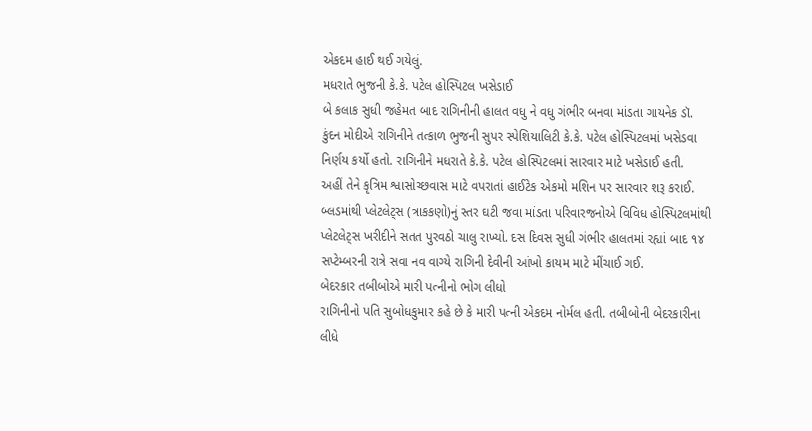એકદમ હાઈ થઈ ગયેલું.
મધરાતે ભુજની કે.કે. પટેલ હોસ્પિટલ ખસેડાઈ
બે કલાક સુધી જહેમત બાદ રાગિનીની હાલત વધુ ને વધુ ગંભીર બનવા માંડતા ગાયનેક ડૉ. કુંદન મોદીએ રાગિનીને તત્કાળ ભુજની સુપર સ્પેશિયાલિટી કે.કે. પટેલ હોસ્પિટલમાં ખસેડવા નિર્ણય કર્યો હતો. રાગિનીને મધરાતે કે.કે. પટેલ હોસ્પિટલમાં સારવાર માટે ખસેડાઈ હતી.
અહીં તેને કૃત્રિમ શ્વાસોચ્છવાસ માટે વપરાતાં હાઈટેક એકમો મશિન પર સારવાર શરૂ કરાઈ.
બ્લડમાંથી પ્લેટલેટ્સ (ત્રાકકણો)નું સ્તર ઘટી જવા માંડતા પરિવારજનોએ વિવિધ હોસ્પિટલમાંથી પ્લેટલેટ્સ ખરીદીને સતત પુરવઠો ચાલુ રાખ્યો. દસ દિવસ સુધી ગંભીર હાલતમાં રહ્યાં બાદ ૧૪ સપ્ટેમ્બરની રાત્રે સવા નવ વાગ્યે રાગિની દેવીની આંખો કાયમ માટે મીંચાઈ ગઈ.
બેદરકાર તબીબોએ મારી પત્નીનો ભોગ લીધો
રાગિનીનો પતિ સુબોધકુમાર કહે છે કે મારી પત્ની એકદમ નોર્મલ હતી. તબીબોની બેદરકારીના લીધે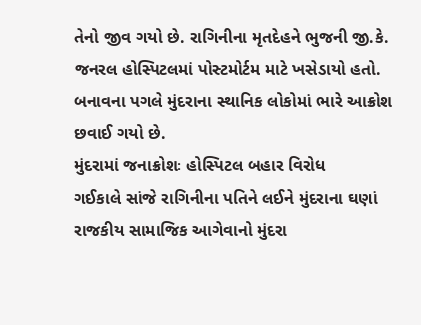તેનો જીવ ગયો છે. રાગિનીના મૃતદેહને ભુજની જી.કે. જનરલ હોસ્પિટલમાં પોસ્ટમોર્ટમ માટે ખસેડાયો હતો. બનાવના પગલે મુંદરાના સ્થાનિક લોકોમાં ભારે આક્રોશ છવાઈ ગયો છે.
મુંદરામાં જનાક્રોશઃ હોસ્પિટલ બહાર વિરોધ
ગઈકાલે સાંજે રાગિનીના પતિને લઈને મુંદરાના ઘણાં રાજકીય સામાજિક આગેવાનો મુંદરા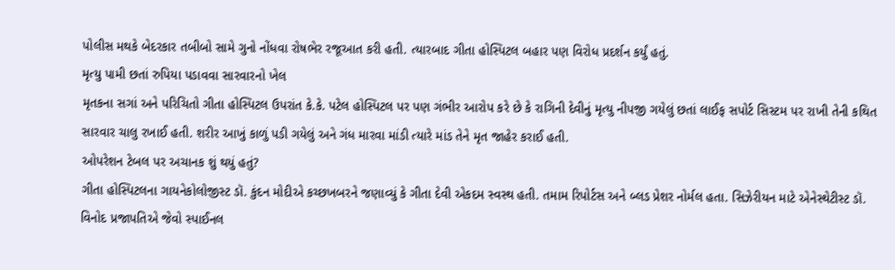પોલીસ મથકે બેદરકાર તબીબો સામે ગુનો નોંધવા રોષભેર રજૂઆત કરી હતી. ત્યારબાદ ગીતા હોસ્પિટલ બહાર પણ વિરોધ પ્રદર્શન કર્યું હતું.
મૃત્યુ પામી છતાં રુપિયા પડાવવા સારવારનો ખેલ
મૃતકના સગાં અને પરિચિતો ગીતા હોસ્પિટલ ઉપરાંત કે.કે. પટેલ હોસ્પિટલ પર પણ ગંભીર આરોપ કરે છે કે રાગિની દેવીનું મૃત્યુ નીપજી ગયેલું છતાં લાઈફ સપોર્ટ સિસ્ટમ પર રાખી તેની કથિત સારવાર ચાલુ રખાઈ હતી. શરીર આખું કાળું પડી ગયેલું અને ગંધ મારવા માંડી ત્યારે માંડ તેને મૃત જાહેર કરાઈ હતી.
ઓપરેશન ટેબલ પર અચાનક શું થયું હતું?
ગીતા હોસ્પિટલના ગાયનેકોલોજીસ્ટ ડૉ. કુંદન મોદીએ કચ્છખબરને જણાવ્યું કે ગીતા દેવી એકદમ સ્વસ્થ હતી. તમામ રિપોર્ટસ અને બ્લડ પ્રેશર નોર્મલ હતા. સિઝેરીયન માટે એનેસ્થેટીસ્ટ ડૉ. વિનોદ પ્રજાપતિએ જેવો સ્પાઈનલ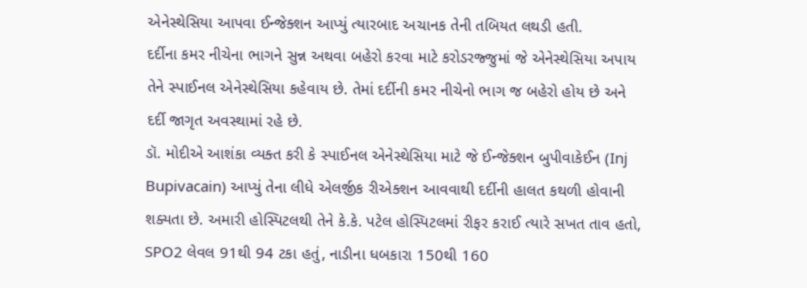એનેસ્થેસિયા આપવા ઈન્જેક્શન આપ્યું ત્યારબાદ અચાનક તેની તબિયત લથડી હતી.
દર્દીના કમર નીચેના ભાગને સુન્ન અથવા બહેરો કરવા માટે કરોડરજ્જુમાં જે એનેસ્થેસિયા અપાય તેને સ્પાઈનલ એનેસ્થેસિયા કહેવાય છે. તેમાં દર્દીની કમર નીચેનો ભાગ જ બહેરો હોય છે અને દર્દી જાગૃત અવસ્થામાં રહે છે.
ડૉ. મોદીએ આશંકા વ્યક્ત કરી કે સ્પાઈનલ એનેસ્થેસિયા માટે જે ઈન્જેક્શન બુપીવાકેઈન (Inj Bupivacain) આપ્યું તેના લીધે એલર્જીક રીએક્શન આવવાથી દર્દીની હાલત કથળી હોવાની શક્યતા છે. અમારી હોસ્પિટલથી તેને કે.કે. પટેલ હોસ્પિટલમાં રીફર કરાઈ ત્યારે સખત તાવ હતો, SPO2 લેવલ 91થી 94 ટકા હતું, નાડીના ધબકારા 150થી 160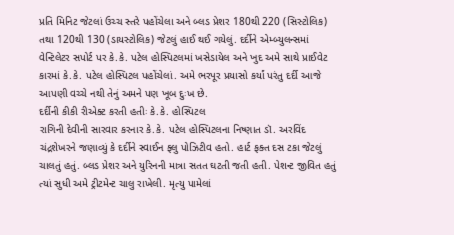પ્રતિ મિનિટ જેટલાં ઉચ્ચ સ્તરે પહોંચેલા અને બ્લડ પ્રેશર 180થી 220 (સિસ્ટોલિક) તથા 120થી 130 (ડાયસ્ટોલિક) જેટલું હાઈ થઈ ગયેલું. દર્દીને એમ્બ્યુલન્સમાં વેન્ટિલેટર સપોર્ટ પર કે.કે. પટેલ હોસ્પિટલમાં ખસેડાયેલ અને ખુદ અમે સાથે પ્રાઈવેટ કારમાં કે.કે. પટેલ હોસ્પિટલ પહોંચેલાં. અમે ભરપૂર પ્રયાસો કર્યાં પરંતુ દર્દી આજે આપણી વચ્ચે નથી તેનું અમને પણ ખૂબ દુઃખ છે.
દર્દીની કીકી રીએક્ટ કરતી હતીઃ કે.કે. હોસ્પિટલ
રાગિની દેવીની સારવાર કરનાર કે.કે. પટેલ હોસ્પિટલના નિષ્ણાત ડૉ. અરવિંદ ચંદ્રશેખરને જણાવ્યું કે દર્દીને સ્વાઈન ફ્લુ પોઝિટીવ હતો. હાર્ટ ફક્ત દસ ટકા જેટલું ચાલતું હતું. બ્લડ પ્રેશર અને યુરિનની માત્રા સતત ઘટતી જતી હતી. પેશન્ટ જીવિત હતું ત્યાં સુધી અમે ટ્રીટમેન્ટ ચાલુ રાખેલી. મૃત્યુ પામેલાં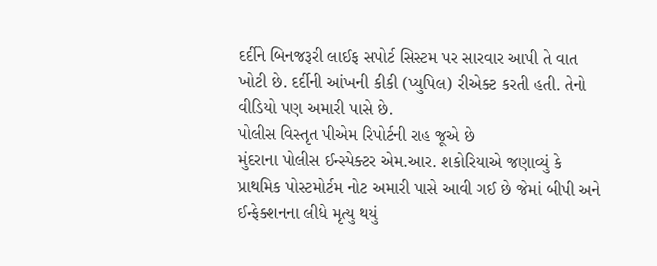દર્દીને બિનજરૂરી લાઈફ સપોર્ટ સિસ્ટમ પર સારવાર આપી તે વાત ખોટી છે. દર્દીની આંખની કીકી (પ્યુપિલ) રીએક્ટ કરતી હતી. તેનો વીડિયો પણ અમારી પાસે છે.
પોલીસ વિસ્તૃત પીએમ રિપોર્ટની રાહ જૂએ છે
મુંદરાના પોલીસ ઈન્સ્પેક્ટર એમ.આર. શકોરિયાએ જણાવ્યું કે પ્રાથમિક પોસ્ટમોર્ટમ નોટ અમારી પાસે આવી ગઈ છે જેમાં બીપી અને ઈન્ફેક્શનના લીધે મૃત્યુ થયું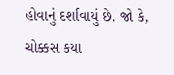હોવાનું દર્શાવાયું છે. જો કે, ચોક્કસ કયા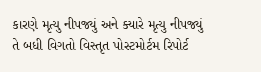કારણે મૃત્યુ નીપજ્યું અને ક્યારે મૃત્યુ નીપજ્યું તે બધી વિગતો વિસ્તૃત પોસ્ટમોર્ટમ રિપોર્ટ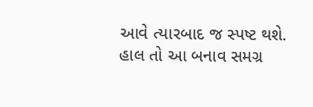આવે ત્યારબાદ જ સ્પષ્ટ થશે.
હાલ તો આ બનાવ સમગ્ર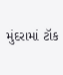મુંદરામાં ટૉક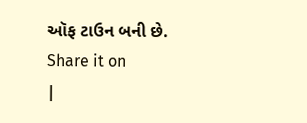ઑફ ટાઉન બની છે.
Share it on
|